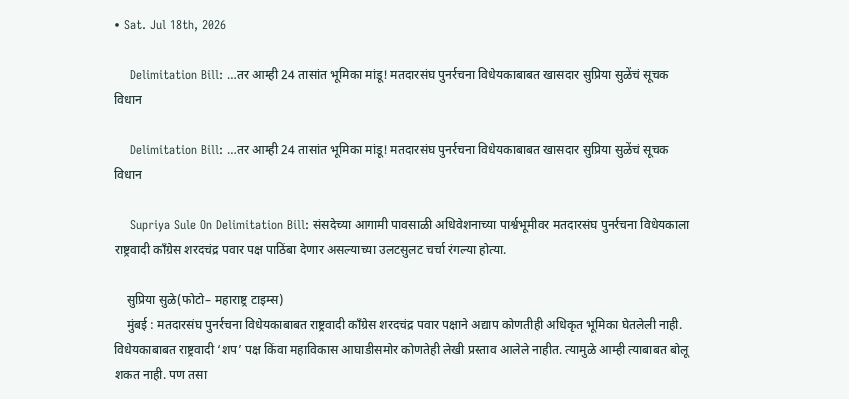• Sat. Jul 18th, 2026

    Delimitation Bill: …तर आम्ही 24 तासांत भूमिका मांडू! मतदारसंघ पुनर्रचना विधेयकाबाबत खासदार सुप्रिया सुळेंचं सूचक विधान

    Delimitation Bill: …तर आम्ही 24 तासांत भूमिका मांडू! मतदारसंघ पुनर्रचना विधेयकाबाबत खासदार सुप्रिया सुळेंचं सूचक विधान

    Supriya Sule On Delimitation Bill: संसदेच्या आगामी पावसाळी अधिवेशनाच्या पार्श्वभूमीवर मतदारसंघ पुनर्रचना विधेयकाला राष्ट्रवादी काँग्रेस शरदचंद्र पवार पक्ष पाठिंबा देणार असल्याच्या उलटसुलट चर्चा रंगल्या होत्या.

    सुप्रिया सुळे(फोटो– महाराष्ट्र टाइम्स)
    मुंबई : मतदारसंघ पुनर्रचना विधेयकाबाबत राष्ट्रवादी काँग्रेस शरदचंद्र पवार पक्षाने अद्याप कोणतीही अधिकृत भूमिका घेतलेली नाही. विधेयकाबाबत राष्ट्रवादी ‘शप’ पक्ष किंवा महाविकास आघाडीसमोर कोणतेही लेखी प्रस्ताव आलेले नाहीत. त्यामुळे आम्ही त्याबाबत बोलू शकत नाही. पण तसा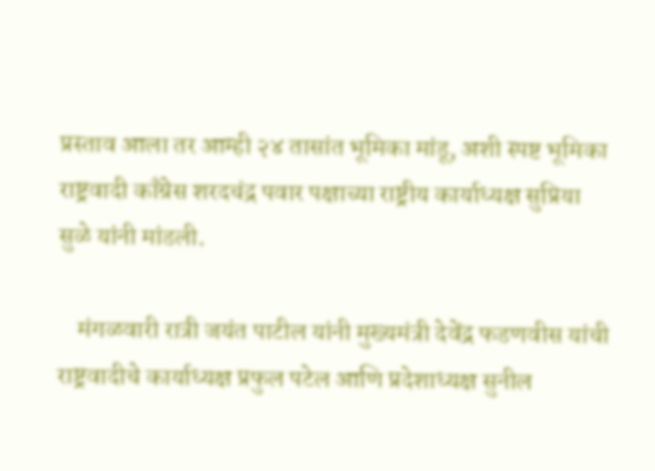प्रस्ताव आला तर आम्ही २४ तासांत भूमिका मांडू, अशी स्पष्ट भूमिका राष्ट्रवादी काँग्रेस शरदचंद्र पवार पक्षाच्या राष्ट्रीय कार्याध्यक्ष सुप्रिया सुळे यांनी मांडली.

    मंगळवारी रात्री जयंत पाटील यांनी मुख्यमंत्री देवेंद्र फडणवीस यांची राष्ट्रवादीचे कार्याध्यक्ष प्रफुल पटेल आणि प्रदेशाध्यक्ष सुनील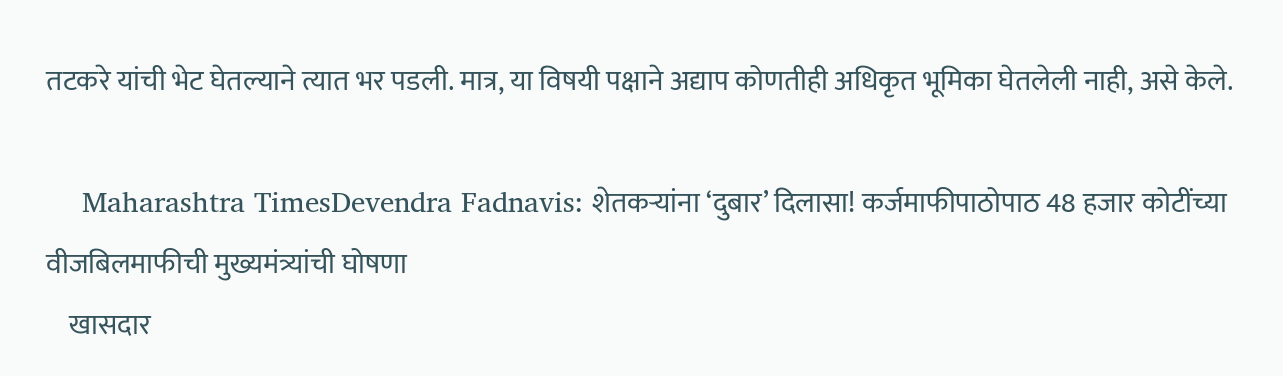तटकरे यांची भेट घेतल्याने त्यात भर पडली. मात्र, या विषयी पक्षाने अद्याप कोणतीही अधिकृत भूमिका घेतलेली नाही, असे केले.

    Maharashtra TimesDevendra Fadnavis: शेतकऱ्यांना ‘दुबार’ दिलासा! कर्जमाफीपाठोपाठ 48 हजार कोटींच्या वीजबिलमाफीची मुख्यमंत्र्यांची घोषणा
    खासदार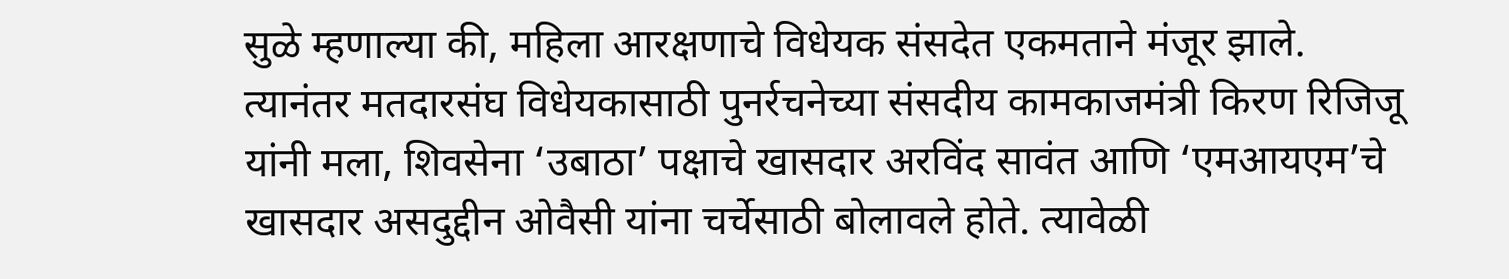सुळे म्हणाल्या की, महिला आरक्षणाचे विधेयक संसदेत एकमताने मंजूर झाले. त्यानंतर मतदारसंघ विधेयकासाठी पुनर्रचनेच्या संसदीय कामकाजमंत्री किरण रिजिजू यांनी मला, शिवसेना ‘उबाठा’ पक्षाचे खासदार अरविंद सावंत आणि ‘एमआयएम’चे खासदार असदुद्दीन ओवैसी यांना चर्चेसाठी बोलावले होते. त्यावेळी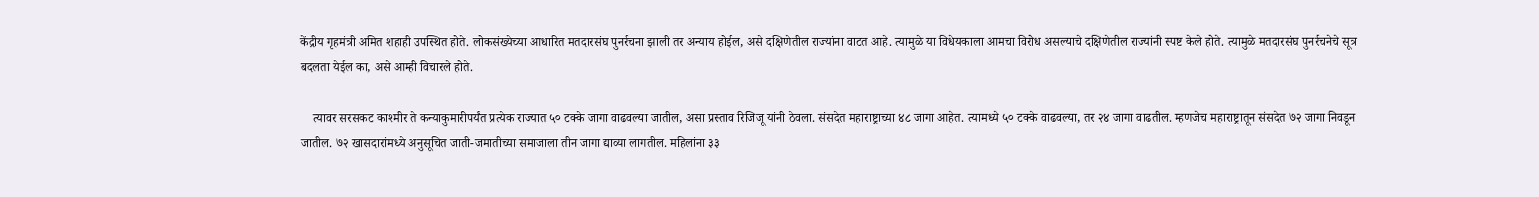केंद्रीय गृहमंत्री अमित शहाही उपस्थित होते. लोकसंख्येच्या आधारित मतदारसंघ पुनर्रचना झाली तर अन्याय होईल, असे दक्षिणेतील राज्यांना वाटत आहे. त्यामुळे या विधेयकाला आमचा विरोध असल्याचे दक्षिणेतील राज्यांनी स्पष्ट केले होते. त्यामुळे मतदारसंघ पुनर्रचनेचे सूत्र बदलता येईल का, असे आम्ही विचारले होते.

    त्यावर सरसकट काश्मीर ते कन्याकुमारीपर्यंत प्रत्येक राज्यात ५० टक्के जागा वाढवल्या जातील, असा प्रस्ताव रिजिजू यांनी ठेवला. संसदेत महाराष्ट्राच्या ४८ जागा आहेत. त्यामध्ये ५० टक्के वाढवल्या, तर २४ जागा वाढतील. म्हणजेच महाराष्ट्रातून संसदेत ७२ जागा निवडून जातील. ७२ खासदारांमध्ये अनुसूचित जाती-जमातीच्या समाजाला तीन जागा द्याव्या लागतील. महिलांना ३३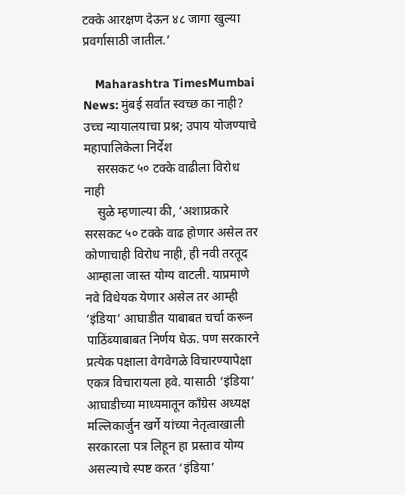टक्के आरक्षण देऊन ४८ जागा खुल्या प्रवर्गासाठी जातील.’

    Maharashtra TimesMumbai News: मुंबई सर्वांत स्वच्छ का नाही? उच्च न्यायालयाचा प्रश्न; उपाय योजण्याचे महापालिकेला निर्देश
    सरसकट ५० टक्के वाढीला विरोध नाही
    सुळे म्हणाल्या की, ‘अशाप्रकारे सरसकट ५० टक्के वाढ होणार असेल तर कोणाचाही विरोध नाही, ही नवी तरतूद आम्हाला जास्त योग्य वाटली. याप्रमाणे नवे विधेयक येणार असेल तर आम्ही ‘इंडिया’ आघाडीत याबाबत चर्चा करून पाठिंब्याबाबत निर्णय घेऊ. पण सरकारने प्रत्येक पक्षाला वेगवेगळे विचारण्यापेक्षा एकत्र विचारायला हवे. यासाठी ‘इंडिया’ आघाडीच्या माध्यमातून काँग्रेस अध्यक्ष मल्लिकार्जुन खर्गे यांच्या नेतृत्वाखाली सरकारला पत्र लिहून हा प्रस्ताव योग्य असल्याचे स्पष्ट करत ‘इंडिया’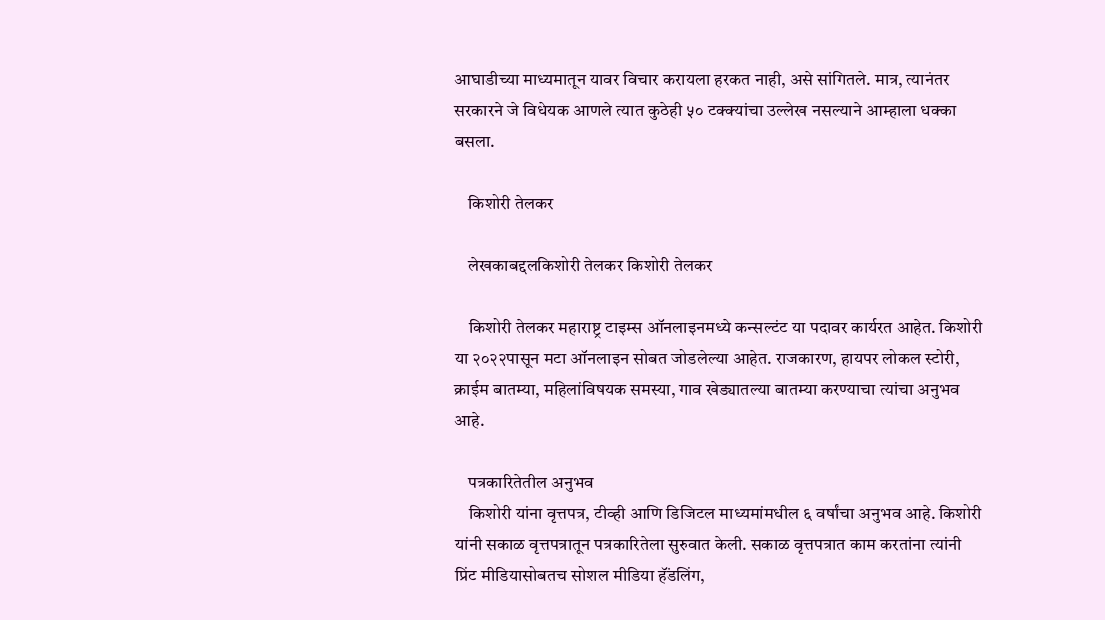आघाडीच्या माध्यमातून यावर विचार करायला हरकत नाही, असे सांगितले. मात्र, त्यानंतर सरकारने जे विधेयक आणले त्यात कुठेही ५० टक्क्यांचा उल्लेख नसल्याने आम्हाला धक्का बसला.

    किशोरी तेलकर

    लेखकाबद्दलकिशोरी तेलकर किशोरी तेलकर

    किशोरी तेलकर महाराष्ट्र टाइम्स ऑनलाइनमध्ये कन्सल्टंट या पदावर कार्यरत आहेत. किशोरी या २०२२पासून मटा ऑनलाइन सोबत जोडलेल्या आहेत. राजकारण, हायपर लोकल स्टोरी, क्राईम बातम्या, महिलांविषयक समस्या, गाव खेड्यातल्या बातम्या करण्याचा त्यांचा अनुभव आहे.

    पत्रकारितेतील अनुभव
    किशोरी यांना वृत्तपत्र, टीव्ही आणि डिजिटल माध्यमांमधील ६ वर्षांचा अनुभव आहे. किशोरी यांनी सकाळ वृत्तपत्रातून पत्रकारितेला सुरुवात केली. सकाळ वृत्तपत्रात काम करतांना त्यांनी प्रिंट मीडियासोबतच सोशल मीडिया हॅंडलिंग,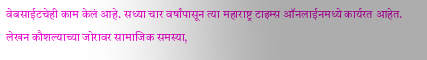वेबसाईटचेही काम केलं आहे. सध्या चार वर्षांपासून त्या महाराष्ट्र टाइम्स ऑनलाईनमध्ये कार्यरत आहेत. लेखन कौशल्याच्या जोरावर सामाजिक समस्या,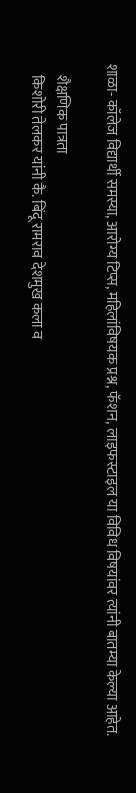शाळा- कॉलेज विद्यार्थी समस्या, आरोग्य टिप्स, महिलांविषयक प्रश्न, फॅशन, लाइफस्टाइल या विविध विषयांवर त्यांनी बातम्या केल्या आहेत.

    शैक्षणिक पात्रता
    किशोरी तेलकर यांनी कै. बिंदू रामराव देशमुख कला व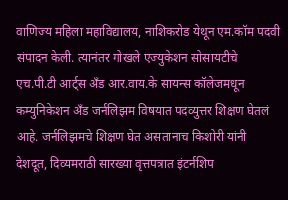वाणिज्य महिला महाविद्यालय, नाशिकरोड येथून एम.कॉम पदवी संपादन केली. त्यानंतर गोखले एज्युकेशन सोसायटीचे एच.पी.टी आर्ट्स अँड आर.वाय.के सायन्स कॉलेजमधून कम्युनिकेशन अँड जर्नलिझम विषयात पदव्युत्तर शिक्षण घेतलं आहे. जर्नलिझमचे शिक्षण घेत असतानाच किशोरी यांनी देशदूत, दिव्यमराठी सारख्या वृत्तपत्रात इंटर्नशिप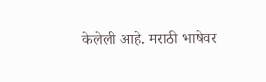केलेली आहे. मराठी भाषेवर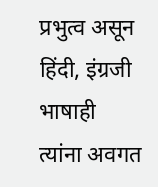प्रभुत्व असून हिंदी, इंग्रजी भाषाही त्यांना अवगत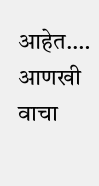आहेत.… आणखी वाचा